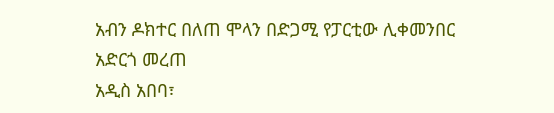አብን ዶክተር በለጠ ሞላን በድጋሚ የፓርቲው ሊቀመንበር አድርጎ መረጠ
አዲስ አበባ፣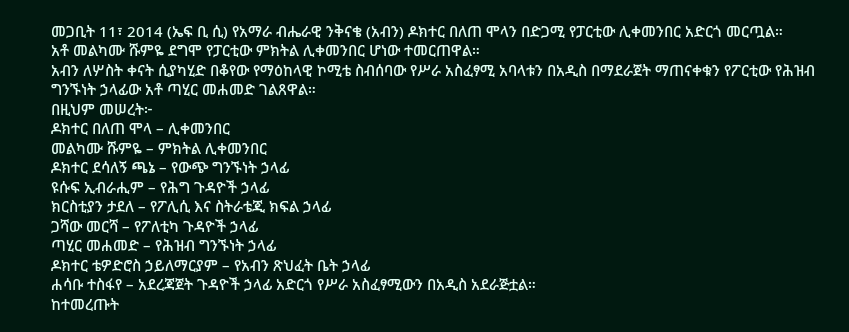መጋቢት 11፣ 2014 (ኤፍ ቢ ሲ) የአማራ ብሔራዊ ንቅናቄ (አብን) ዶክተር በለጠ ሞላን በድጋሚ የፓርቲው ሊቀመንበር አድርጎ መርጧል።
አቶ መልካሙ ሹምዬ ደግሞ የፓርቲው ምክትል ሊቀመንበር ሆነው ተመርጠዋል።
አብን ለሦስት ቀናት ሲያካሂድ በቆየው የማዕከላዊ ኮሚቴ ስብሰባው የሥራ አስፈፃሚ አባላቱን በአዲስ በማደራጀት ማጠናቀቁን የፖርቲው የሕዝብ ግንኙነት ኃላፊው አቶ ጣሂር መሐመድ ገልጸዋል።
በዚህም መሠረት፦
ዶክተር በለጠ ሞላ – ሊቀመንበር
መልካሙ ሹምዬ – ምክትል ሊቀመንበር
ዶክተር ደሳለኝ ጫኔ – የውጭ ግንኙነት ኃላፊ
ዩሱፍ ኢብራሒም – የሕግ ጉዳዮች ኃላፊ
ክርስቲያን ታደለ – የፖሊሲ እና ስትራቴጂ ክፍል ኃላፊ
ጋሻው መርሻ – የፖለቲካ ጉዳዮች ኃላፊ
ጣሂር መሐመድ – የሕዝብ ግንኙነት ኃላፊ
ዶክተር ቴዎድሮስ ኃይለማርያም – የአብን ጽህፈት ቤት ኃላፊ
ሐሳቡ ተስፋየ – አደረጃጀት ጉዳዮች ኃላፊ አድርጎ የሥራ አስፈፃሚውን በአዲስ አደራጅቷል።
ከተመረጡት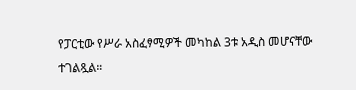የፓርቲው የሥራ አስፈፃሚዎች መካከል 3ቱ አዲስ መሆናቸው ተገልጿል።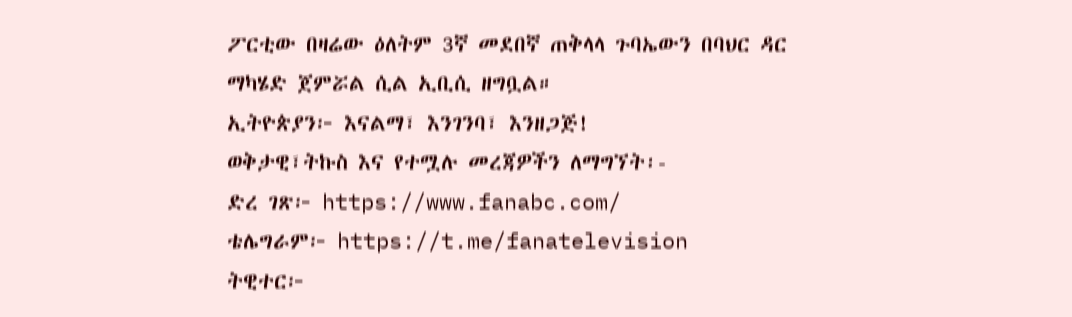ፖርቲው በዛሬው ዕለትም 3ኛ መደበኛ ጠቅላላ ጉባኤውን በባህር ዳር ማካሄድ ጀምሯል ሲል ኢቢሲ ዘግቧል።
ኢትዮጵያን፦ እናልማ፣ እንገንባ፣ እንዘጋጅ!
ወቅታዊ፣ትኩስ እና የተሟሉ መረጃዎችን ለማግኘት፡-
ድረ ገጽ፦ https://www.fanabc.com/
ቴሌግራም፦ https://t.me/fanatelevision
ትዊተር፦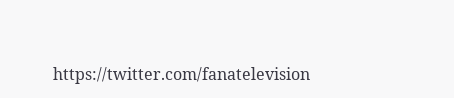https://twitter.com/fanatelevision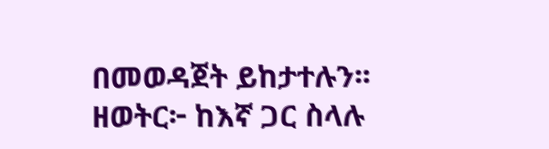በመወዳጀት ይከታተሉን፡፡
ዘወትር፦ ከእኛ ጋር ስላሉ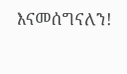እናመሰግናለን!